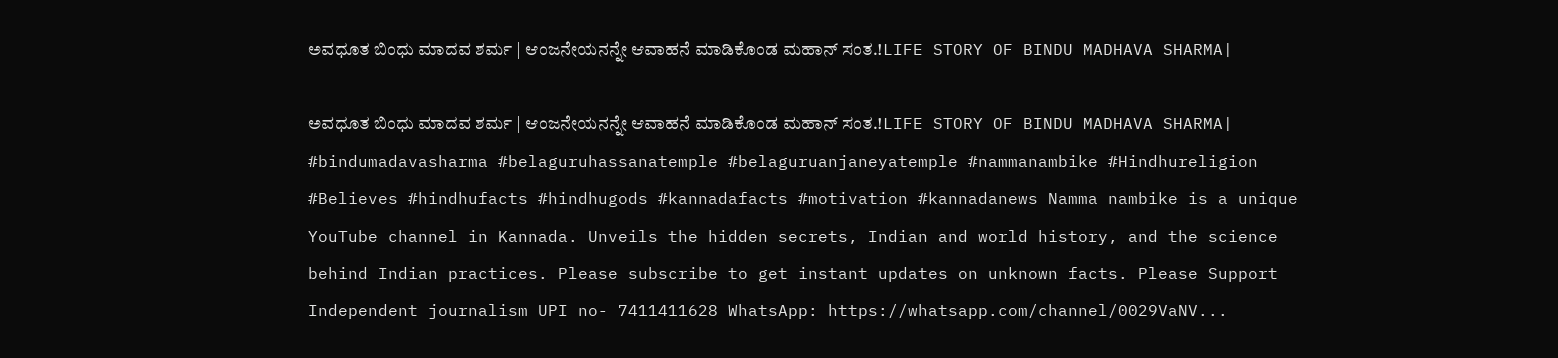ಅವಧೂತ ಬಿಂಧು ಮಾದವ ಶರ್ಮ | ಆಂಜನೇಯನನ್ನೇ ಆವಾಹನೆ ಮಾಡಿಕೊಂಡ ಮಹಾನ್‌ ಸಂತ.!LIFE STORY OF BINDU MADHAVA SHARMA|

ಅವಧೂತ ಬಿಂಧು ಮಾದವ ಶರ್ಮ | ಆಂಜನೇಯನನ್ನೇ ಆವಾಹನೆ ಮಾಡಿಕೊಂಡ ಮಹಾನ್‌ ಸಂತ.!LIFE STORY OF BINDU MADHAVA SHARMA| #bindumadavasharma #belaguruhassanatemple #belaguruanjaneyatemple #nammanambike #Hindhureligion #Believes #hindhufacts #hindhugods #kannadafacts #motivation #kannadanews Namma nambike is a unique YouTube channel in Kannada. Unveils the hidden secrets, Indian and world history, and the science behind Indian practices. Please subscribe to get instant updates on unknown facts. Please Support Independent journalism UPI no- 7411411628 WhatsApp: https://whatsapp.com/channel/0029VaNV...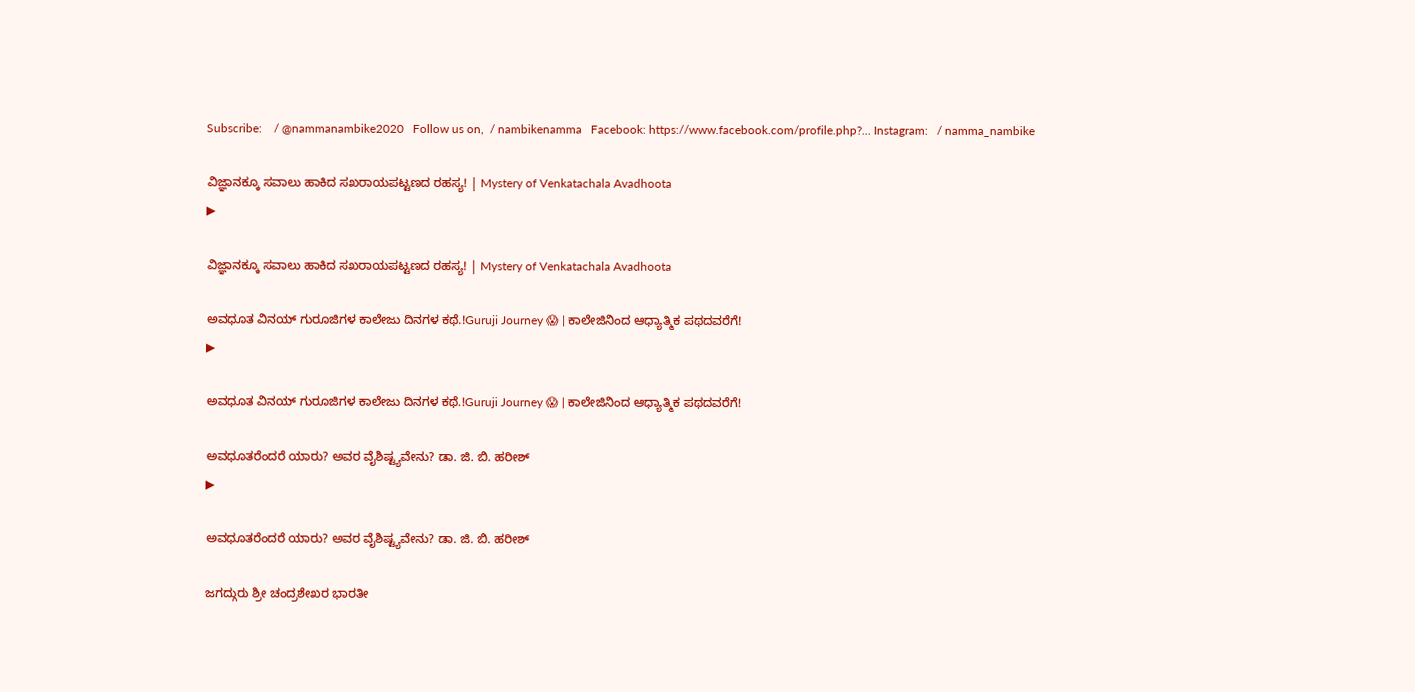Subscribe:    / @nammanambike2020   Follow us on,  / nambikenamma   Facebook: https://www.facebook.com/profile.php?... Instagram:   / namma_nambike

ವಿಜ್ಞಾನಕ್ಕೂ ಸವಾಲು ಹಾಕಿದ ಸಖರಾಯಪಟ್ಟಣದ ರಹಸ್ಯ! | Mystery of Venkatachala Avadhoota
▶

ವಿಜ್ಞಾನಕ್ಕೂ ಸವಾಲು ಹಾಕಿದ ಸಖರಾಯಪಟ್ಟಣದ ರಹಸ್ಯ! | Mystery of Venkatachala Avadhoota

ಅವಧೂತ ವಿನಯ್ ಗುರೂಜಿಗಳ ಕಾಲೇಜು ದಿನಗಳ ಕಥೆ.!Guruji Journey 😱 | ಕಾಲೇಜಿನಿಂದ ಆಧ್ಯಾತ್ಮಿಕ ಪಥದವರೆಗೆ!
▶

ಅವಧೂತ ವಿನಯ್ ಗುರೂಜಿಗಳ ಕಾಲೇಜು ದಿನಗಳ ಕಥೆ.!Guruji Journey 😱 | ಕಾಲೇಜಿನಿಂದ ಆಧ್ಯಾತ್ಮಿಕ ಪಥದವರೆಗೆ!

ಅವಧೂತರೆಂದರೆ ಯಾರು? ಅವರ ವೈಶಿಷ್ಟ್ಯವೇನು? ಡಾ. ಜಿ. ಬಿ. ಹರೀಶ್
▶

ಅವಧೂತರೆಂದರೆ ಯಾರು? ಅವರ ವೈಶಿಷ್ಟ್ಯವೇನು? ಡಾ. ಜಿ. ಬಿ. ಹರೀಶ್

ಜಗದ್ಗುರು ಶ್ರೀ ಚಂದ್ರಶೇಖರ ಭಾರತೀ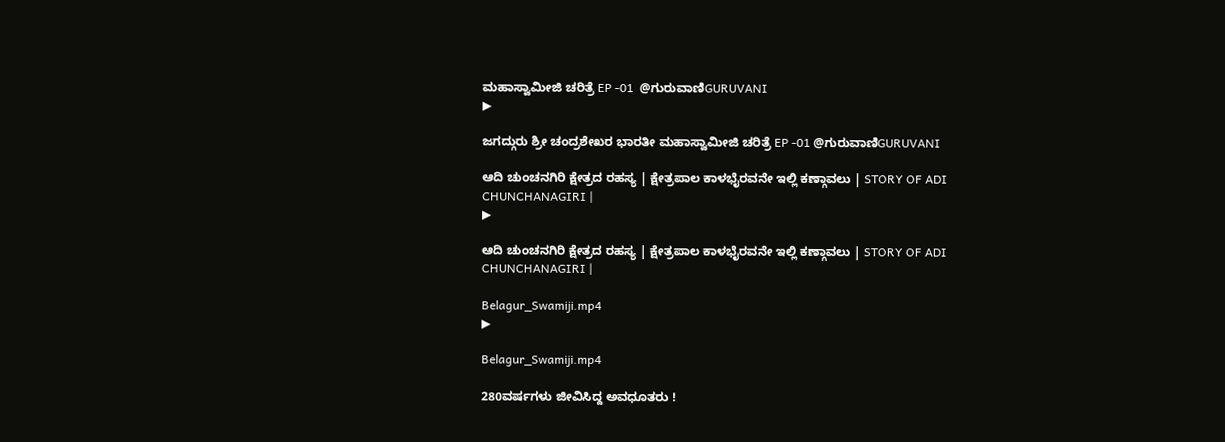ಮಹಾಸ್ವಾಮೀಜಿ ಚರಿತ್ರೆ EP -01  @ಗುರುವಾಣಿGURUVANI
▶

ಜಗದ್ಗುರು ಶ್ರೀ ಚಂದ್ರಶೇಖರ ಭಾರತೀ ಮಹಾಸ್ವಾಮೀಜಿ ಚರಿತ್ರೆ EP -01 @ಗುರುವಾಣಿGURUVANI

ಆದಿ ಚುಂಚನಗಿರಿ ಕ್ಷೇತ್ರದ ರಹಸ್ಯ | ಕ್ಷೇತ್ರಪಾಲ ಕಾಳಭೈರವನೇ ಇಲ್ಲಿ ಕಣ್ಗಾವಲು | STORY OF ADI CHUNCHANAGIRI |
▶

ಆದಿ ಚುಂಚನಗಿರಿ ಕ್ಷೇತ್ರದ ರಹಸ್ಯ | ಕ್ಷೇತ್ರಪಾಲ ಕಾಳಭೈರವನೇ ಇಲ್ಲಿ ಕಣ್ಗಾವಲು | STORY OF ADI CHUNCHANAGIRI |

Belagur_Swamiji.mp4
▶

Belagur_Swamiji.mp4

280ವರ್ಷಗಳು ಜೀವಿಸಿದ್ದ ಅವಧೂತರು !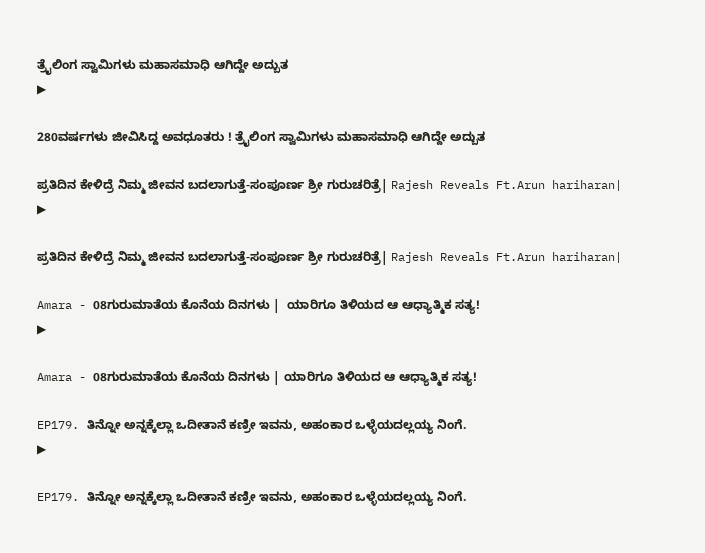ತ್ರೈಲಿಂಗ ಸ್ವಾಮಿಗಳು ಮಹಾಸಮಾಧಿ ಆಗಿದ್ದೇ ಅದ್ಬುತ
▶

280ವರ್ಷಗಳು ಜೀವಿಸಿದ್ದ ಅವಧೂತರು ! ತ್ರೈಲಿಂಗ ಸ್ವಾಮಿಗಳು ಮಹಾಸಮಾಧಿ ಆಗಿದ್ದೇ ಅದ್ಬುತ

ಪ್ರತಿದಿನ ಕೇಳಿದ್ರೆ ನಿಮ್ಮ ಜೀವನ ಬದಲಾಗುತ್ತೆ-ಸಂಪೂರ್ಣ ಶ್ರೀ ಗುರುಚರಿತ್ರೆ| Rajesh Reveals Ft.Arun hariharan|
▶

ಪ್ರತಿದಿನ ಕೇಳಿದ್ರೆ ನಿಮ್ಮ ಜೀವನ ಬದಲಾಗುತ್ತೆ-ಸಂಪೂರ್ಣ ಶ್ರೀ ಗುರುಚರಿತ್ರೆ| Rajesh Reveals Ft.Arun hariharan|

Amara - 08ಗುರುಮಾತೆಯ ಕೊನೆಯ ದಿನಗಳು |  ಯಾರಿಗೂ ತಿಳಿಯದ ಆ ಆಧ್ಯಾತ್ಮಿಕ ಸತ್ಯ!
▶

Amara - 08ಗುರುಮಾತೆಯ ಕೊನೆಯ ದಿನಗಳು | ಯಾರಿಗೂ ತಿಳಿಯದ ಆ ಆಧ್ಯಾತ್ಮಿಕ ಸತ್ಯ!

EP179. ತಿನ್ನೋ ಅನ್ನಕ್ಕೆಲ್ಲಾ ಒದೀತಾನೆ ಕಣ್ರೀ ಇವನು, ಅಹಂಕಾರ ಒಳ್ಳೆಯದಲ್ಲಯ್ಯ ನಿಂಗೆ.
▶

EP179. ತಿನ್ನೋ ಅನ್ನಕ್ಕೆಲ್ಲಾ ಒದೀತಾನೆ ಕಣ್ರೀ ಇವನು, ಅಹಂಕಾರ ಒಳ್ಳೆಯದಲ್ಲಯ್ಯ ನಿಂಗೆ.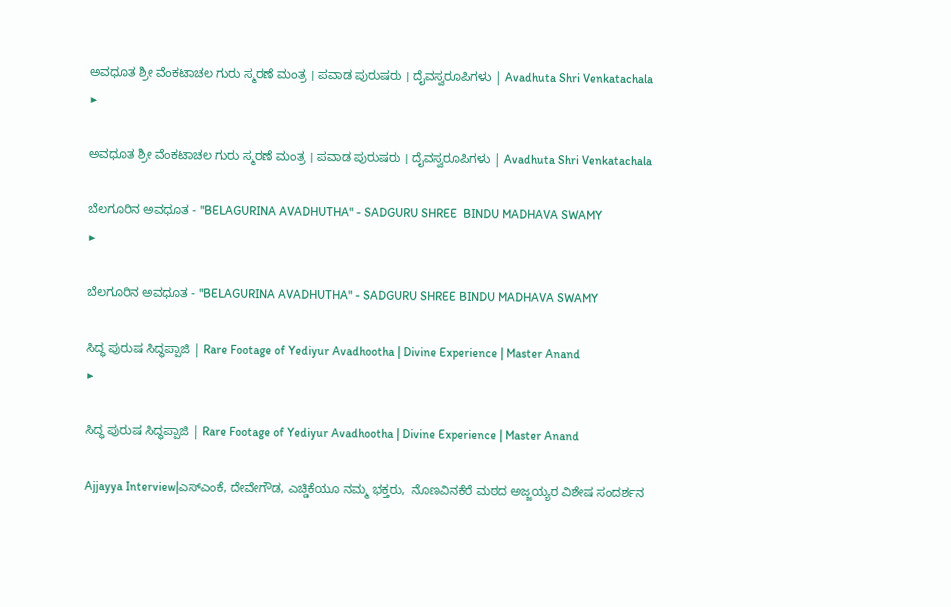ಅವಧೂತ ಶ್ರೀ ವೆಂಕಟಾಚಲ ಗುರು ಸ್ಮರಣೆ ಮಂತ್ರ । ಪವಾಡ ಪುರುಷರು । ದೈವಸ್ವರೂಪಿಗಳು | Avadhuta Shri Venkatachala
▶

ಅವಧೂತ ಶ್ರೀ ವೆಂಕಟಾಚಲ ಗುರು ಸ್ಮರಣೆ ಮಂತ್ರ । ಪವಾಡ ಪುರುಷರು । ದೈವಸ್ವರೂಪಿಗಳು | Avadhuta Shri Venkatachala

ಬೆಲಗೂರಿನ ಅವಧೂತ - "BELAGURINA AVADHUTHA" - SADGURU SHREE  BINDU MADHAVA SWAMY
▶

ಬೆಲಗೂರಿನ ಅವಧೂತ - "BELAGURINA AVADHUTHA" - SADGURU SHREE BINDU MADHAVA SWAMY

ಸಿದ್ಧ ಪುರುಷ ಸಿದ್ಧಪ್ಪಾಜಿ | Rare Footage of Yediyur Avadhootha | Divine Experience | Master Anand
▶

ಸಿದ್ಧ ಪುರುಷ ಸಿದ್ಧಪ್ಪಾಜಿ | Rare Footage of Yediyur Avadhootha | Divine Experience | Master Anand

Ajjayya Interview|ಎಸ್ಎಂಕೆ, ದೇವೇಗೌಡ, ಎಚ್ಡಿಕೆಯೂ ನಮ್ಮ ಭಕ್ತರು,  ನೊಣವಿನಕೆರೆ ಮಠದ ಅಜ್ಜಯ್ಯರ ವಿಶೇಷ ಸಂದರ್ಶನ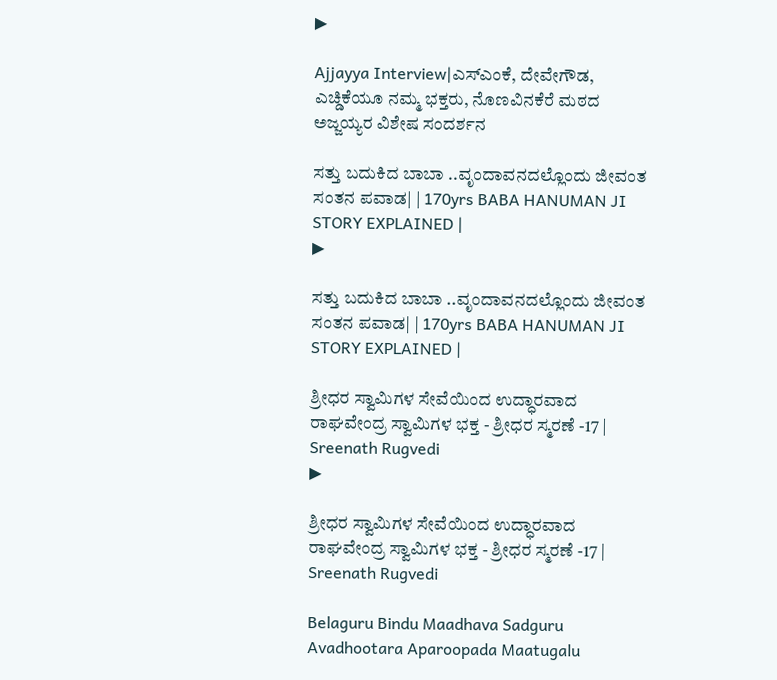▶

Ajjayya Interview|ಎಸ್ಎಂಕೆ, ದೇವೇಗೌಡ, ಎಚ್ಡಿಕೆಯೂ ನಮ್ಮ ಭಕ್ತರು, ನೊಣವಿನಕೆರೆ ಮಠದ ಅಜ್ಜಯ್ಯರ ವಿಶೇಷ ಸಂದರ್ಶನ

ಸತ್ತು ಬದುಕಿದ ಬಾಬಾ ..ವೃಂದಾವನದಲ್ಲೊಂದು ಜೀವಂತ ಸಂತನ ಪವಾಡ| | 170yrs BABA HANUMAN JI STORY EXPLAINED |
▶

ಸತ್ತು ಬದುಕಿದ ಬಾಬಾ ..ವೃಂದಾವನದಲ್ಲೊಂದು ಜೀವಂತ ಸಂತನ ಪವಾಡ| | 170yrs BABA HANUMAN JI STORY EXPLAINED |

ಶ್ರೀಧರ ಸ್ವಾಮಿಗಳ ಸೇವೆಯಿಂದ ಉದ್ಧಾರವಾದ ರಾಘವೇಂದ್ರ ಸ್ವಾಮಿಗಳ ಭಕ್ತ - ಶ್ರೀಧರ ಸ್ಮರಣೆ -17 | Sreenath Rugvedi
▶

ಶ್ರೀಧರ ಸ್ವಾಮಿಗಳ ಸೇವೆಯಿಂದ ಉದ್ಧಾರವಾದ ರಾಘವೇಂದ್ರ ಸ್ವಾಮಿಗಳ ಭಕ್ತ - ಶ್ರೀಧರ ಸ್ಮರಣೆ -17 | Sreenath Rugvedi

Belaguru Bindu Maadhava Sadguru Avadhootara Aparoopada Maatugalu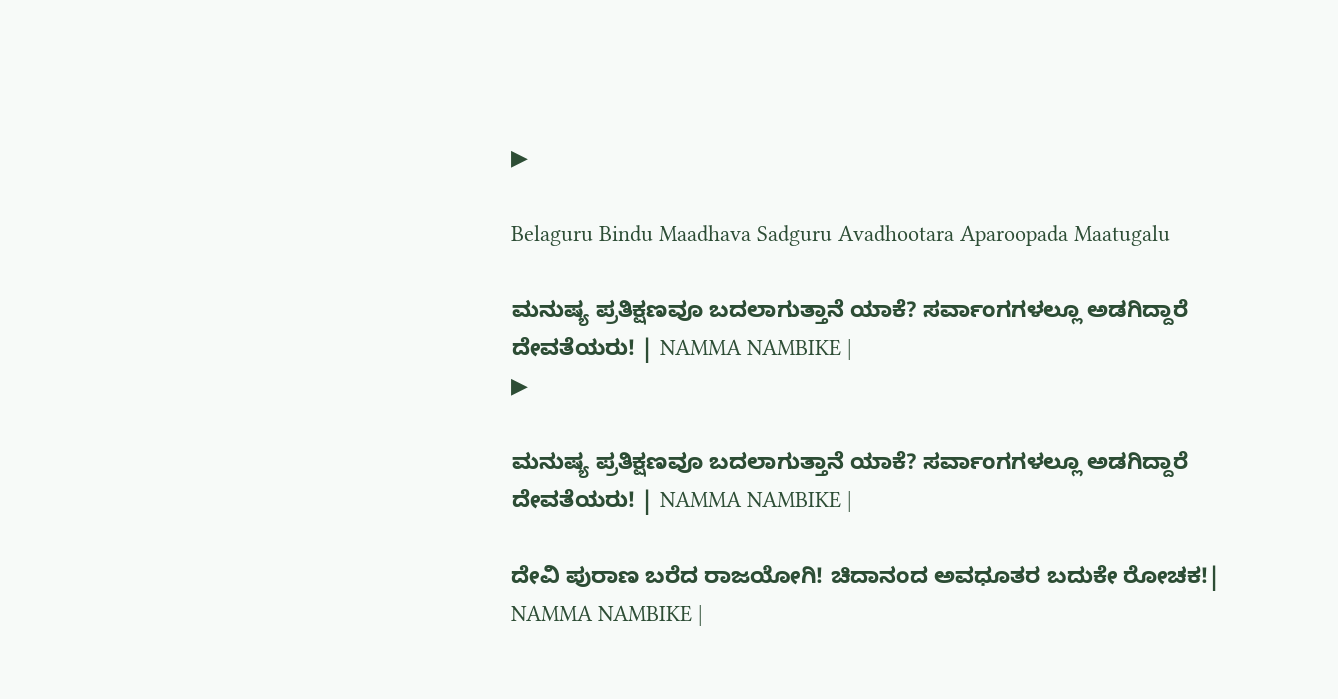▶

Belaguru Bindu Maadhava Sadguru Avadhootara Aparoopada Maatugalu

ಮನುಷ್ಯ ಪ್ರತಿಕ್ಷಣವೂ ಬದಲಾಗುತ್ತಾನೆ ಯಾಕೆ? ಸರ್ವಾಂಗಗಳಲ್ಲೂ ಅಡಗಿದ್ದಾರೆ ದೇವತೆಯರು! | NAMMA NAMBIKE |
▶

ಮನುಷ್ಯ ಪ್ರತಿಕ್ಷಣವೂ ಬದಲಾಗುತ್ತಾನೆ ಯಾಕೆ? ಸರ್ವಾಂಗಗಳಲ್ಲೂ ಅಡಗಿದ್ದಾರೆ ದೇವತೆಯರು! | NAMMA NAMBIKE |

ದೇವಿ ಪುರಾಣ ಬರೆದ ರಾಜಯೋಗಿ! ಚಿದಾನಂದ ಅವಧೂತರ ಬದುಕೇ ರೋಚಕ!| NAMMA NAMBIKE |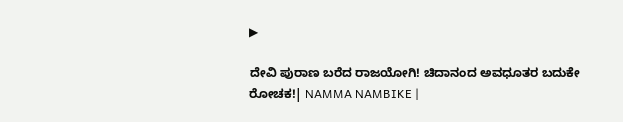▶

ದೇವಿ ಪುರಾಣ ಬರೆದ ರಾಜಯೋಗಿ! ಚಿದಾನಂದ ಅವಧೂತರ ಬದುಕೇ ರೋಚಕ!| NAMMA NAMBIKE |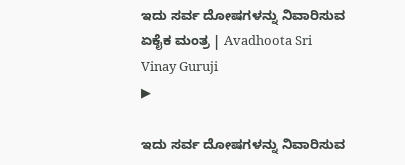ಇದು ಸರ್ವ ದೋಷಗಳನ್ನು ನಿವಾರಿಸುವ ಏಕೈಕ ಮಂತ್ರ | Avadhoota Sri Vinay Guruji
▶

ಇದು ಸರ್ವ ದೋಷಗಳನ್ನು ನಿವಾರಿಸುವ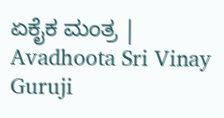ಏಕೈಕ ಮಂತ್ರ | Avadhoota Sri Vinay Guruji